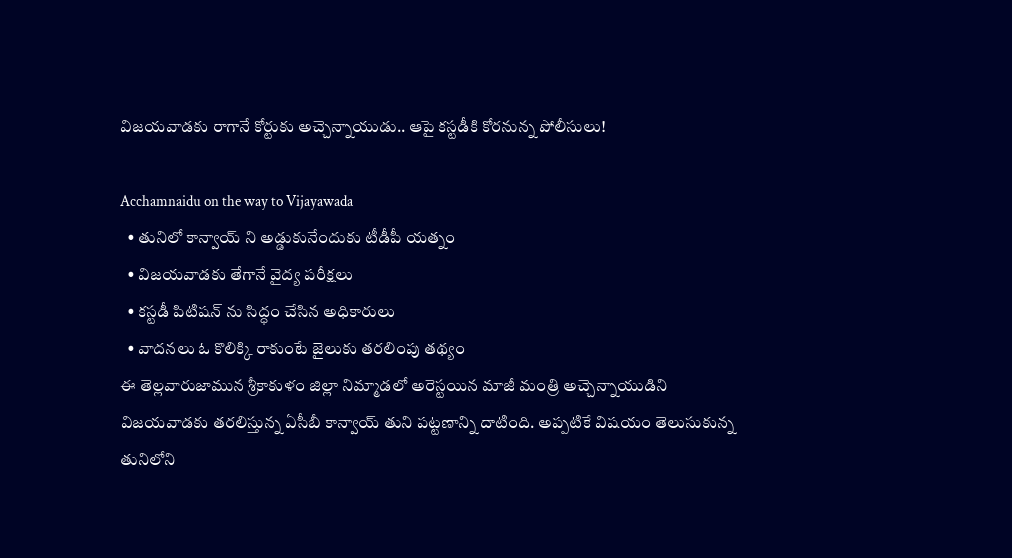విజయవాడకు రాగానే కోర్టుకు అచ్చెన్నాయుడు.. ఆపై కస్టడీకి కోరనున్న పోలీసులు!

Acchamnaidu on the way to Vijayawada
  • తునిలో కాన్వాయ్ ని అడ్డుకునేందుకు టీడీపీ యత్నం
  • విజయవాడకు తేగానే వైద్య పరీక్షలు
  • కస్టడీ పిటిషన్ ను సిద్ధం చేసిన అధికారులు
  • వాదనలు ఓ కొలిక్కి రాకుంటే జైలుకు తరలింపు తథ్యం
ఈ తెల్లవారుజామున శ్రీకాకుళం జిల్లా నిమ్మాడలో అరెస్టయిన మాజీ మంత్రి అచ్చెన్నాయుడిని విజయవాడకు తరలిస్తున్న ఏసీబీ కాన్వాయ్ తుని పట్టణాన్ని దాటింది. అప్పటికే విషయం తెలుసుకున్న తునిలోని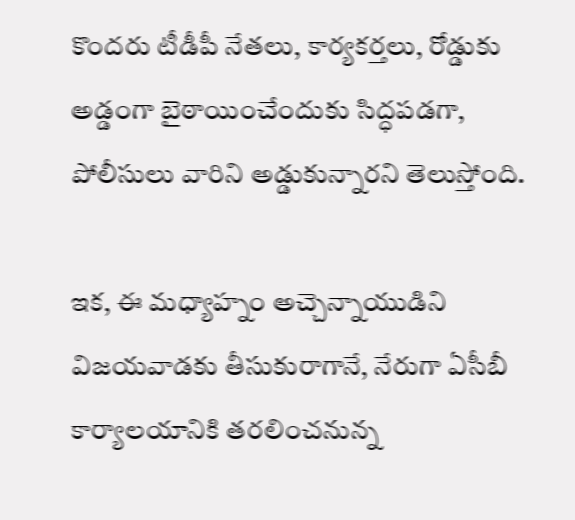కొందరు టీడీపీ నేతలు, కార్యకర్తలు, రోడ్డుకు అడ్డంగా బైఠాయించేందుకు సిద్ధపడగా, పోలీసులు వారిని అడ్డుకున్నారని తెలుస్తోంది.

ఇక, ఈ మధ్యాహ్నం అచ్చెన్నాయుడిని విజయవాడకు తీసుకురాగానే, నేరుగా ఏసీబీ కార్యాలయానికి తరలించనున్న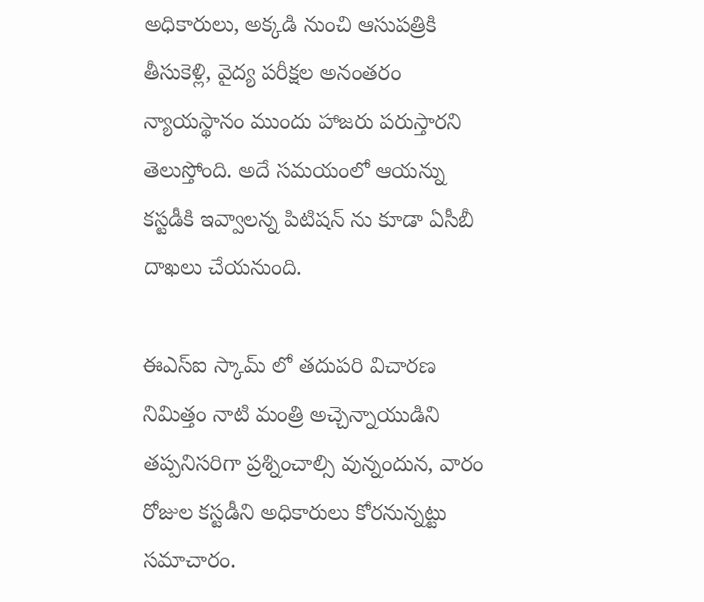అధికారులు, అక్కడి నుంచి ఆసుపత్రికి తీసుకెళ్లి, వైద్య పరీక్షల అనంతరం న్యాయస్థానం ముందు హాజరు పరుస్తారని తెలుస్తోంది. అదే సమయంలో ఆయన్ను కస్టడీకి ఇవ్వాలన్న పిటిషన్ ను కూడా ఏసీబీ దాఖలు చేయనుంది.

ఈఎస్ఐ స్కామ్ లో తదుపరి విచారణ నిమిత్తం నాటి మంత్రి అచ్చెన్నాయుడిని తప్పనిసరిగా ప్రశ్నించాల్సి వున్నందున, వారం రోజుల కస్టడీని అధికారులు కోరనున్నట్టు సమాచారం.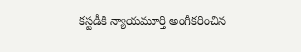కస్టడీకి న్యాయమూర్తి అంగీకరించిన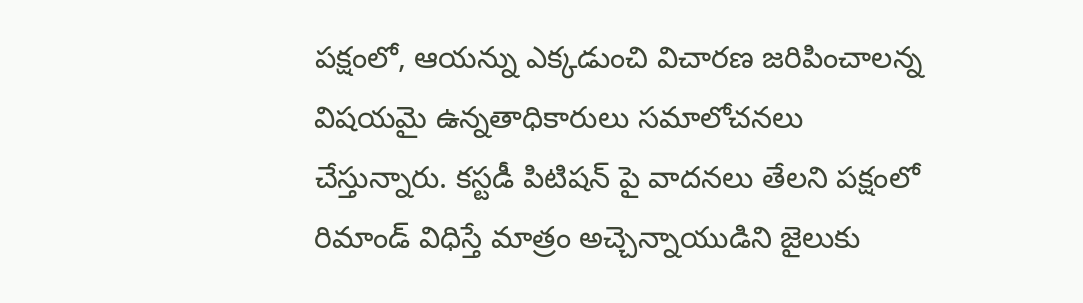పక్షంలో, ఆయన్ను ఎక్కడుంచి విచారణ జరిపించాలన్న విషయమై ఉన్నతాధికారులు సమాలోచనలు చేస్తున్నారు. కస్టడీ పిటిషన్ పై వాదనలు తేలని పక్షంలో రిమాండ్ విధిస్తే మాత్రం అచ్చెన్నాయుడిని జైలుకు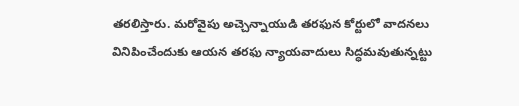తరలిస్తారు. మరోవైపు అచ్చెన్నాయుడి తరఫున కోర్టులో వాదనలు వినిపించేందుకు ఆయన తరఫు న్యాయవాదులు సిద్ధమవుతున్నట్టు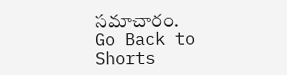సమాచారం.
Go Back to Shorts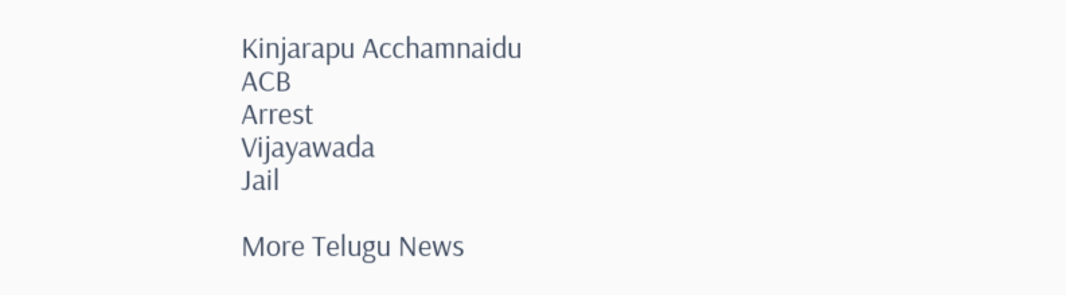Kinjarapu Acchamnaidu
ACB
Arrest
Vijayawada
Jail

More Telugu News